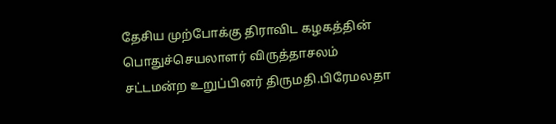தேசிய முற்போக்கு திராவிட கழகத்தின் பொதுச்செயலாளர் விருத்தாசலம் சட்டமன்ற உறுப்பினர் திருமதி.பிரேமலதா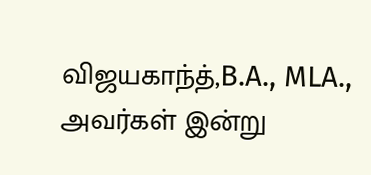விஜயகாந்த்,B.A., MLA., அவர்கள் இன்று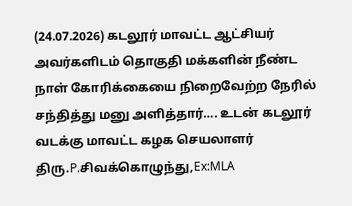(24.07.2026) கடலூர் மாவட்ட ஆட்சியர் அவர்களிடம் தொகுதி மக்களின் நீண்ட நாள் கோரிக்கையை நிறைவேற்ற நேரில் சந்தித்து மனு அளித்தார்…. உடன் கடலூர் வடக்கு மாவட்ட கழக செயலாளர் திரு.P.சிவக்கொழுந்து,Ex:MLA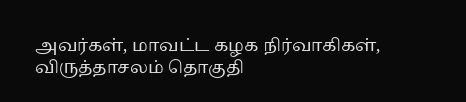அவர்கள், மாவட்ட கழக நிர்வாகிகள், விருத்தாசலம் தொகுதி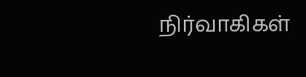நிர்வாகிகள்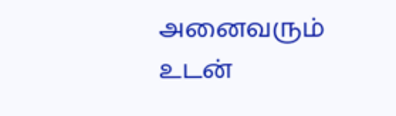அனைவரும் உடன்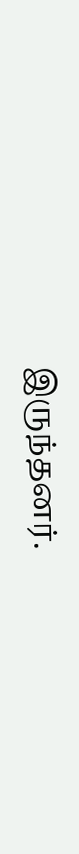இருந்தனர்.